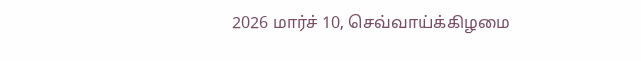2026 மார்ச் 10, செவ்வாய்க்கிழமை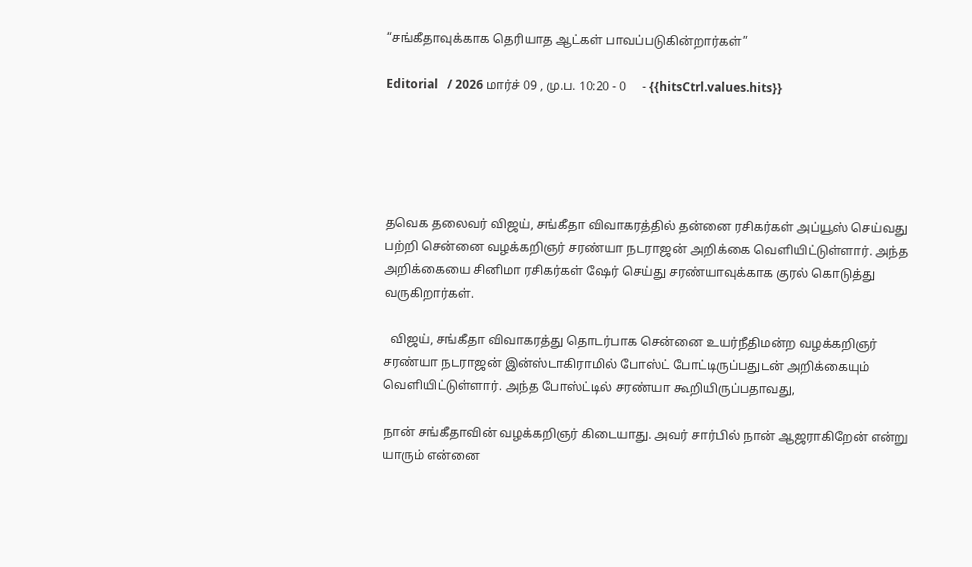“சங்கீதாவுக்காக தெரியாத ஆட்கள் பாவப்படுகின்றார்கள்”

Editorial   / 2026 மார்ச் 09 , மு.ப. 10:20 - 0     - {{hitsCtrl.values.hits}}





தவெக தலைவர் விஜய், சங்கீதா விவாகரத்தில் தன்னை ரசிகர்கள் அப்யூஸ் செய்வது பற்றி சென்னை வழக்கறிஞர் சரண்யா நடராஜன் அறிக்கை வெளியிட்டுள்ளார். அந்த அறிக்கையை சினிமா ரசிகர்கள் ஷேர் செய்து சரண்யாவுக்காக குரல் கொடுத்து வருகிறார்கள்.

  விஜய், சங்கீதா விவாகரத்து தொடர்பாக சென்னை உயர்நீதிமன்ற வழக்கறிஞர் சரண்யா நடராஜன் இன்ஸ்டாகிராமில் போஸ்ட் போட்டிருப்பதுடன் அறிக்கையும் வெளியிட்டுள்ளார். அந்த போஸ்ட்டில் சரண்யா கூறியிருப்பதாவது,

நான் சங்கீதாவின் வழக்கறிஞர் கிடையாது. அவர் சார்பில் நான் ஆஜராகிறேன் என்று யாரும் என்னை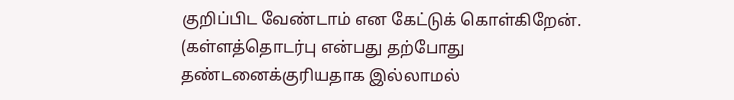குறிப்பிட வேண்டாம் என கேட்டுக் கொள்கிறேன். (கள்ளத்தொடர்பு என்பது தற்போது தண்டனைக்குரியதாக இல்லாமல்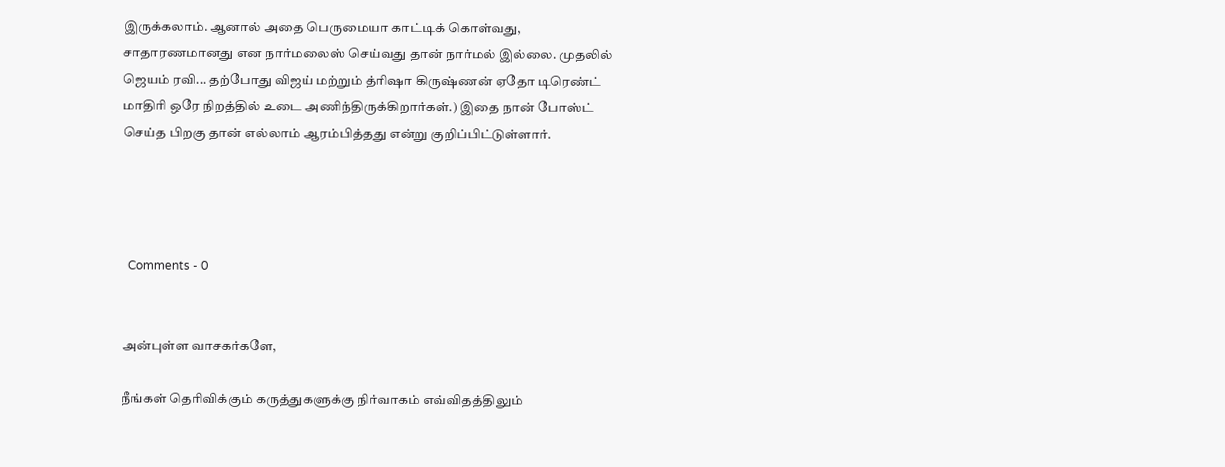இருக்கலாம். ஆனால் அதை பெருமையா காட்டிக் கொள்வது, சாதாரணமானது என நார்மலைஸ் செய்வது தான் நார்மல் இல்லை. முதலில் ஜெயம் ரவி... தற்போது விஜய் மற்றும் த்ரிஷா கிருஷ்ணன் ஏதோ டிரெண்ட் மாதிரி ஒரே நிறத்தில் உடை அணிந்திருக்கிறார்கள்.) இதை நான் போஸ்ட் செய்த பிறகு தான் எல்லாம் ஆரம்பித்தது என்று குறிப்பிட்டுள்ளார்.




  Comments - 0


அன்புள்ள வாசகர்களே,

நீங்கள் தெரிவிக்கும் கருத்துகளுக்கு நிர்வாகம் எவ்விதத்திலும்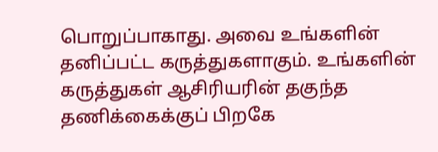பொறுப்பாகாது. அவை உங்களின் தனிப்பட்ட கருத்துகளாகும். உங்களின் கருத்துகள் ஆசிரியரின் தகுந்த தணிக்கைக்குப் பிறகே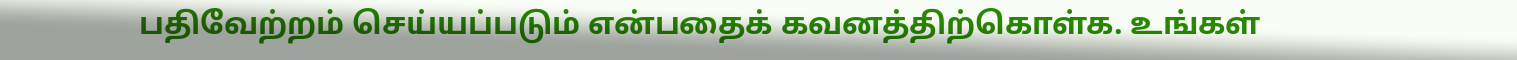பதிவேற்றம் செய்யப்படும் என்பதைக் கவனத்திற்கொள்க. உங்கள்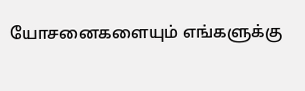யோசனைகளையும் எங்களுக்கு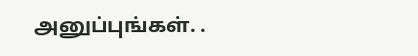அனுப்புங்கள். .